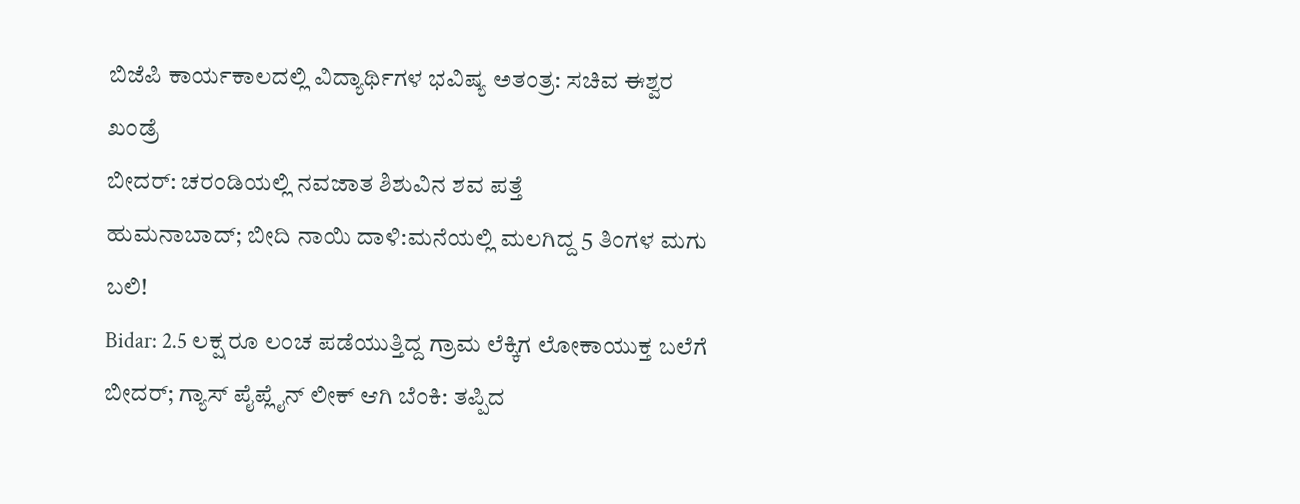ಬಿಜೆಪಿ ಕಾರ್ಯಕಾಲದಲ್ಲಿ ವಿದ್ಯಾರ್ಥಿಗಳ ಭವಿಷ್ಯ ಅತಂತ್ರ: ಸಚಿವ ಈಶ್ವರ ಖಂಡ್ರೆ
ಬೀದರ್: ಚರಂಡಿಯಲ್ಲಿ ನವಜಾತ ಶಿಶುವಿನ ಶವ ಪತ್ತೆ
ಹುಮನಾಬಾದ್; ಬೀದಿ ನಾಯಿ ದಾಳಿ:ಮನೆಯಲ್ಲಿ ಮಲಗಿದ್ದ 5 ತಿಂಗಳ ಮಗು ಬಲಿ!
Bidar: 2.5 ಲಕ್ಷ ರೂ ಲಂಚ ಪಡೆಯುತ್ತಿದ್ದ ಗ್ರಾಮ ಲೆಕ್ಕಿಗ ಲೋಕಾಯುಕ್ತ ಬಲೆಗೆ
ಬೀದರ್; ಗ್ಯಾಸ್ ಪೈಪ್ಲೈನ್ ಲೀಕ್ ಆಗಿ ಬೆಂಕಿ: ತಪ್ಪಿದ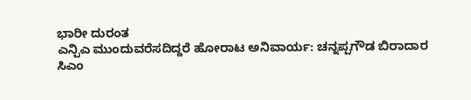ಭಾರೀ ದುರಂತ
ಎನ್ಪಿಎ ಮುಂದುವರೆಸದಿದ್ದರೆ ಹೋರಾಟ ಅನಿವಾರ್ಯ: ಚನ್ನಪ್ಪಗೌಡ ಬಿರಾದಾರ
ಸಿಎಂ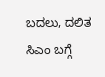ಬದಲು, ದಲಿತ ಸಿಎಂ ಬಗ್ಗೆ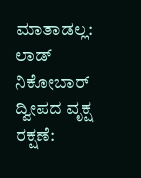ಮಾತಾಡಲ್ಲ: ಲಾಡ್
ನಿಕೋಬಾರ್ ದ್ವೀಪದ ವೃಕ್ಷ ರಕ್ಷಣೆ: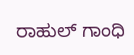ರಾಹುಲ್ ಗಾಂಧಿ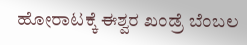ಹೋರಾಟಕ್ಕೆ ಈಶ್ವರ ಖಂಡ್ರೆ ಬೆಂಬಲ